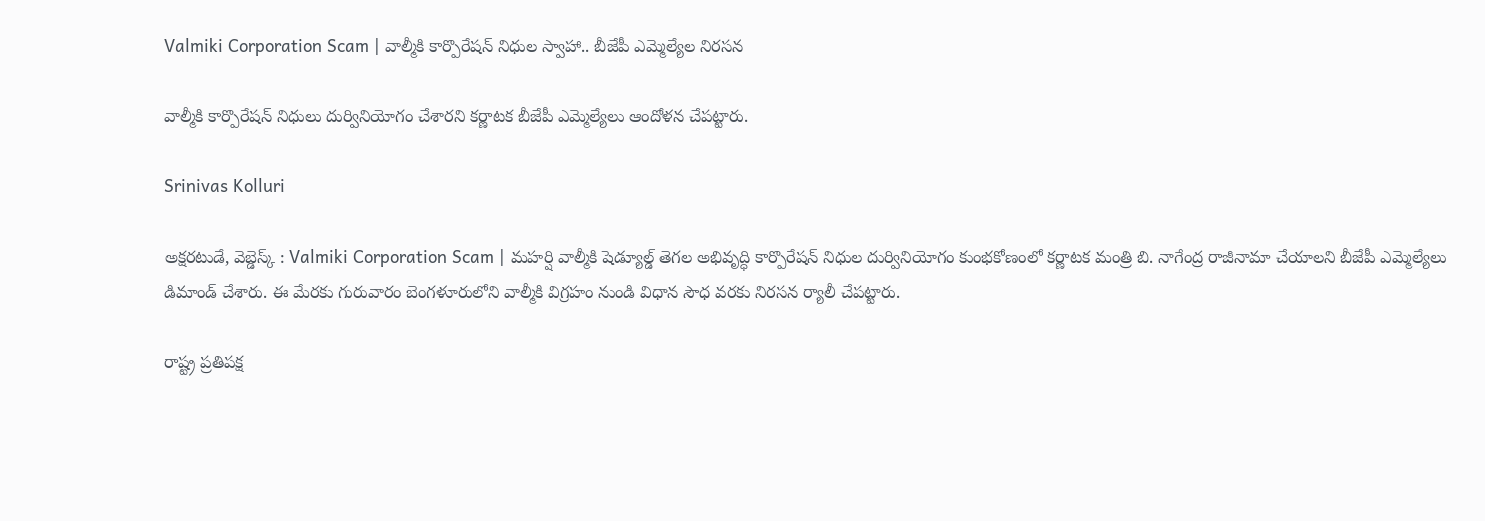Valmiki Corporation Scam | వాల్మీకి కార్పొరేషన్ నిధుల స్వాహా.. బీజేపీ ఎమ్మెల్యేల నిరసన

వాల్మీకి కార్పొరేషన్ నిధులు దుర్వినియోగం చేశారని కర్ణాటక బీజేపీ ఎమ్మెల్యేలు ఆందోళన చేపట్టారు.

Srinivas Kolluri

అక్షరటుడే, వెబ్డెస్క్ : Valmiki Corporation Scam | మహర్షి వాల్మీకి షెడ్యూల్డ్ తెగల అభివృద్ధి కార్పొరేషన్ నిధుల దుర్వినియోగం కుంభకోణంలో కర్ణాటక మంత్రి బి. నాగేంద్ర రాజీనామా చేయాలని బీజేపీ ఎమ్మెల్యేలు డిమాండ్ చేశారు. ఈ మేరకు గురువారం బెంగళూరులోని వాల్మీకి విగ్రహం నుండి విధాన సౌధ వరకు నిరసన ర్యాలీ చేపట్టారు.

రాష్ట్ర ప్రతిపక్ష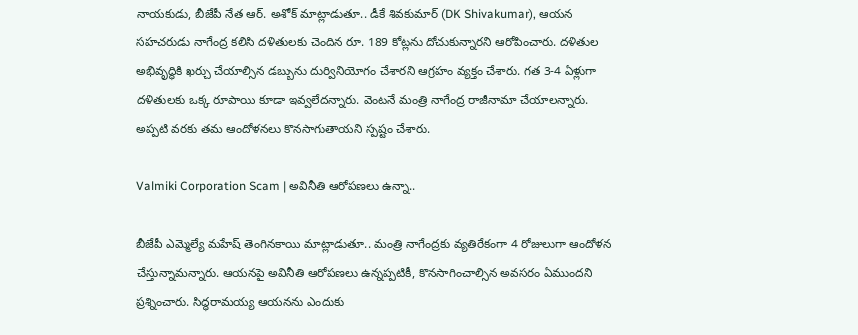నాయకుడు, బీజేపీ నేత ఆర్. అశోక్ మాట్లాడుతూ.. డీకే శివకుమార్ (DK Shivakumar), ఆయన సహచరుడు నాగేంద్ర కలిసి దళితులకు చెందిన రూ. 189 కోట్లను దోచుకున్నారని ఆరోపించారు. దళితుల అభివృద్ధికి ఖర్చు చేయాల్సిన డబ్బును దుర్వినియోగం చేశారని ఆగ్రహం వ్యక్తం చేశారు. గత 3-4 ఏళ్లుగా దళితులకు ఒక్క రూపాయి కూడా ఇవ్వలేదన్నారు. వెంటనే మంత్రి నాగేంద్ర రాజీనామా చేయాలన్నారు. అప్పటి వరకు తమ ఆందోళనలు కొనసాగుతాయని స్పష్టం చేశారు.

Valmiki Corporation Scam | అవినీతి ఆరోపణలు ఉన్నా..

బీజేపీ ఎమ్మెల్యే మహేష్ తెంగినకాయి మాట్లాడుతూ.. మంత్రి నాగేంద్రకు వ్యతిరేకంగా 4 రోజులుగా ఆందోళన చేస్తున్నామన్నారు. ఆయనపై అవినీతి ఆరోపణలు ఉన్నప్పటికీ, కొనసాగించాల్సిన అవసరం ఏముందని ప్రశ్నించారు. సిద్ధరామయ్య ఆయనను ఎందుకు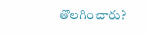తొలగించారు?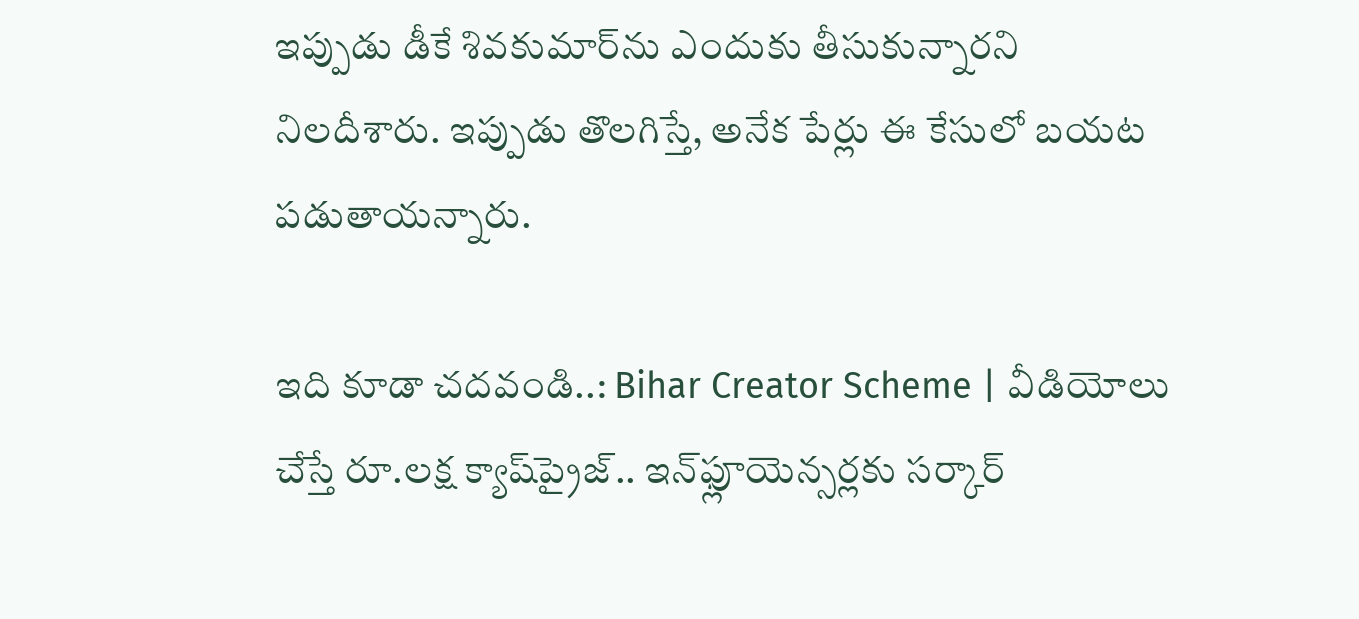ఇప్పుడు డీకే శివకుమార్‌ను ఎందుకు తీసుకున్నారని నిలదీశారు. ఇప్పుడు తొలగిస్తే, అనేక పేర్లు ఈ కేసులో బయట పడుతాయన్నారు.

ఇది కూడా చదవండి..: Bihar Creator Scheme | వీడియోలు చేస్తే రూ.లక్ష క్యాష్‌ప్రైజ్‌.. ఇన్‌ఫ్లూయెన్సర్లకు సర్కార్‌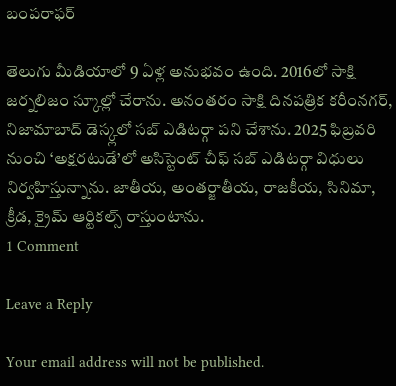బంపరాఫర్

తెలుగు మీడియాలో 9 ఏళ్ల అనుభవం ఉంది. 2016లో సాక్షి జర్నలిజం స్కూల్లో చేరాను. అనంతరం సాక్షి దినపత్రిక కరీంనగర్, నిజామాబాద్ డెస్క్లలో సబ్ ఎడిటర్గా పని చేశాను. 2025 ఫిబ్రవరి నుంచి ‘అక్షరటుడే’లో అసిస్టెంట్ చీఫ్ సబ్ ఎడిటర్గా విధులు నిర్వహిస్తున్నాను. జాతీయ, అంతర్జాతీయ, రాజకీయ, సినిమా, క్రీడ, క్రైమ్ ఆర్టికల్స్ రాస్తుంటాను.
1 Comment

Leave a Reply

Your email address will not be published.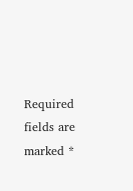Required fields are marked *